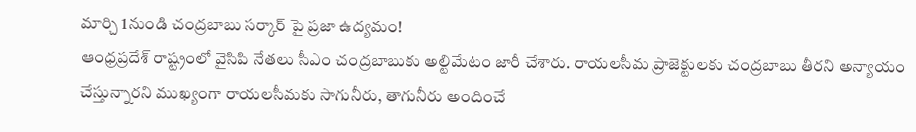మార్చి 1నుండి చంద్రబాబు సర్కార్ పై ప్రజా ఉద్యమం!
ఆంధ్రప్రదేశ్ రాష్ట్రంలో వైసిపి నేతలు సీఎం చంద్రబాబుకు అల్టిమేటం జారీ చేశారు. రాయలసీమ ప్రాజెక్టులకు చంద్రబాబు తీరని అన్యాయం చేస్తున్నారని ముఖ్యంగా రాయలసీమకు సాగునీరు, తాగునీరు అందించే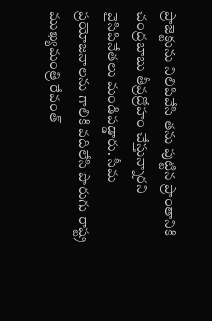ప్రాజెక్టును నిలిపివేసి తను పుట్టిన ప్రాంతానికి చంద్రబాబు తీవ్రద్రోహం చేస్తున్నారని వైసిపినేతలు మండిపడ్డారు. సీమ ప్రయోజనాలను గాలికి వదిలేసి పొరుగు రాష్ట్ర ముఖ్యమంత్రి రేవంత్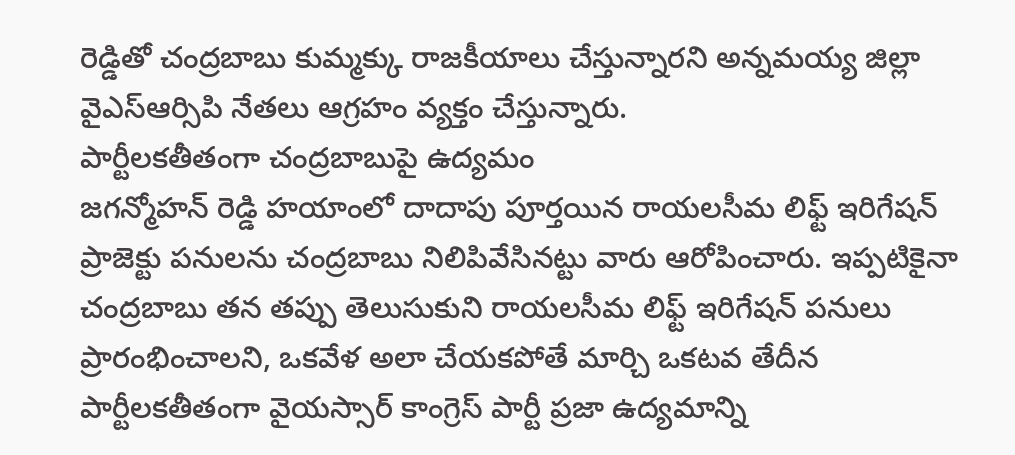రెడ్డితో చంద్రబాబు కుమ్మక్కు రాజకీయాలు చేస్తున్నారని అన్నమయ్య జిల్లా వైఎస్ఆర్సిపి నేతలు ఆగ్రహం వ్యక్తం చేస్తున్నారు.
పార్టీలకతీతంగా చంద్రబాబుపై ఉద్యమం
జగన్మోహన్ రెడ్డి హయాంలో దాదాపు పూర్తయిన రాయలసీమ లిఫ్ట్ ఇరిగేషన్ ప్రాజెక్టు పనులను చంద్రబాబు నిలిపివేసినట్టు వారు ఆరోపించారు. ఇప్పటికైనా చంద్రబాబు తన తప్పు తెలుసుకుని రాయలసీమ లిఫ్ట్ ఇరిగేషన్ పనులు ప్రారంభించాలని, ఒకవేళ అలా చేయకపోతే మార్చి ఒకటవ తేదీన పార్టీలకతీతంగా వైయస్సార్ కాంగ్రెస్ పార్టీ ప్రజా ఉద్యమాన్ని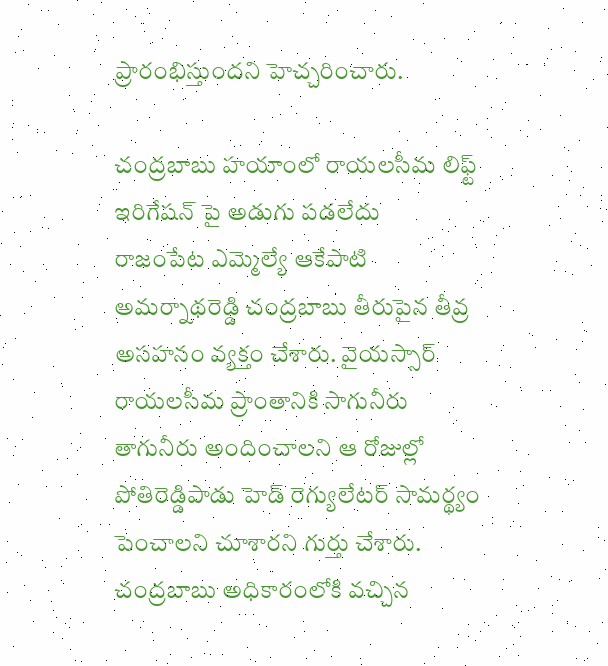ప్రారంభిస్తుందని హెచ్చరించారు.

చంద్రబాబు హయాంలో రాయలసీమ లిఫ్ట్ ఇరిగేషన్ పై అడుగు పడలేదు
రాజంపేట ఎమ్మెల్యే ఆకేపాటి అమర్నాథరెడ్డి చంద్రబాబు తీరుపైన తీవ్ర అసహనం వ్యక్తం చేశారు. వైయస్సార్ రాయలసీమ ప్రాంతానికి సాగునీరు తాగునీరు అందించాలని ఆ రోజుల్లో పోతిరెడ్డిపాడు హెడ్ రెగ్యులేటర్ సామర్థ్యం పెంచాలని చూశారని గుర్తు చేశారు. చంద్రబాబు అధికారంలోకి వచ్చిన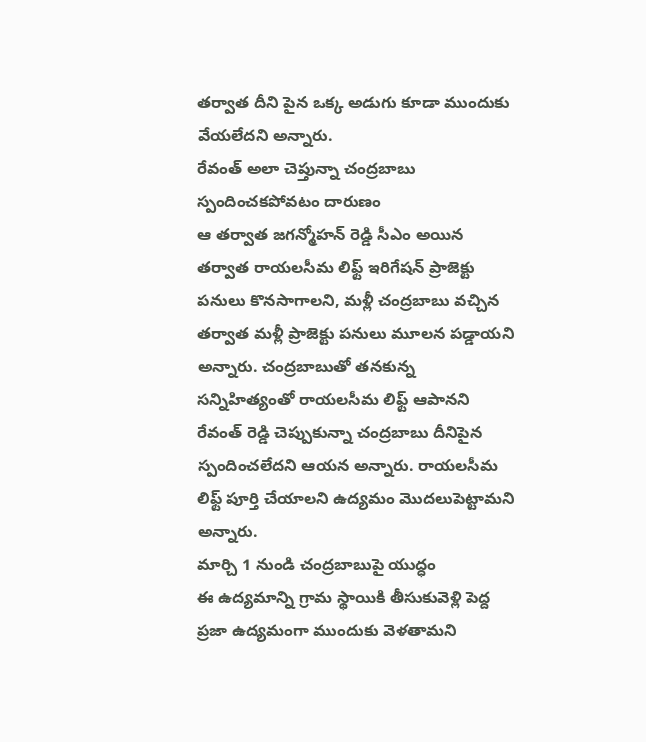తర్వాత దీని పైన ఒక్క అడుగు కూడా ముందుకు వేయలేదని అన్నారు.
రేవంత్ అలా చెప్తున్నా చంద్రబాబు స్పందించకపోవటం దారుణం
ఆ తర్వాత జగన్మోహన్ రెడ్డి సీఎం అయిన తర్వాత రాయలసీమ లిఫ్ట్ ఇరిగేషన్ ప్రాజెక్టు పనులు కొనసాగాలని, మళ్లీ చంద్రబాబు వచ్చిన తర్వాత మళ్లీ ప్రాజెక్టు పనులు మూలన పడ్డాయని అన్నారు. చంద్రబాబుతో తనకున్న సన్నిహిత్యంతో రాయలసీమ లిఫ్ట్ ఆపానని రేవంత్ రెడ్డి చెప్పుకున్నా చంద్రబాబు దీనిపైన స్పందించలేదని ఆయన అన్నారు. రాయలసీమ లిఫ్ట్ పూర్తి చేయాలని ఉద్యమం మొదలుపెట్టామని అన్నారు.
మార్చి 1 నుండి చంద్రబాబుపై యుద్ధం
ఈ ఉద్యమాన్ని గ్రామ స్థాయికి తీసుకువెళ్లి పెద్ద ప్రజా ఉద్యమంగా ముందుకు వెళతామని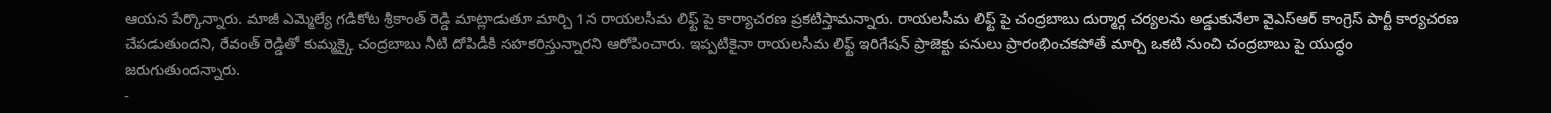ఆయన పేర్కొన్నారు. మాజీ ఎమ్మెల్యే గడికోట శ్రీకాంత్ రెడ్డి మాట్లాడుతూ మార్చి 1న రాయలసీమ లిఫ్ట్ పై కార్యాచరణ ప్రకటిస్తామన్నారు. రాయలసీమ లిఫ్ట్ పై చంద్రబాబు దుర్మార్గ చర్యలను అడ్డుకునేలా వైఎస్ఆర్ కాంగ్రెస్ పార్టీ కార్యచరణ చేపడుతుందని, రేవంత్ రెడ్డితో కుమ్మక్కై చంద్రబాబు నీటి దోపిడీకి సహకరిస్తున్నారని ఆరోపించారు. ఇప్పటికైనా రాయలసీమ లిఫ్ట్ ఇరిగేషన్ ప్రాజెక్టు పనులు ప్రారంభించకపోతే మార్చి ఒకటి నుంచి చంద్రబాబు పై యుద్ధం జరుగుతుందన్నారు.
-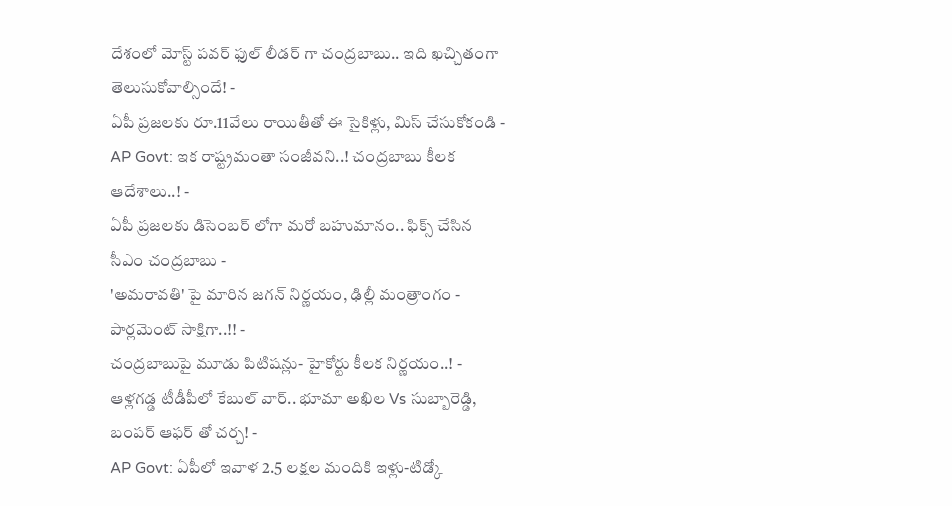దేశంలో మోస్ట్ పవర్ ఫుల్ లీడర్ గా చంద్రబాబు.. ఇది ఖచ్చితంగా తెలుసుకోవాల్సిందే! -
ఏపీ ప్రజలకు రూ.11వేలు రాయితీతో ఈ సైకిళ్లు, మిస్ చేసుకోకండి -
AP Govt: ఇక రాష్ట్రమంతా సంజీవని..! చంద్రబాబు కీలక ఆదేశాలు..! -
ఏపీ ప్రజలకు డిసెంబర్ లోగా మరో బహుమానం.. ఫిక్స్ చేసిన సీఎం చంద్రబాబు -
'అమరావతి' పై మారిన జగన్ నిర్ణయం, ఢిల్లీ మంత్రాంగం - పార్లమెంట్ సాక్షిగా..!! -
చంద్రబాబుపై మూడు పిటిషన్లు- హైకోర్టు కీలక నిర్ణయం..! -
ఆళ్లగడ్డ టీడీపీలో కేబుల్ వార్.. భూమా అఖిల Vs సుబ్బారెడ్డి, బంపర్ ఆఫర్ తో చర్చ! -
AP Govt: ఏపీలో ఇవాళ 2.5 లక్షల మందికి ఇళ్లు-టిడ్కో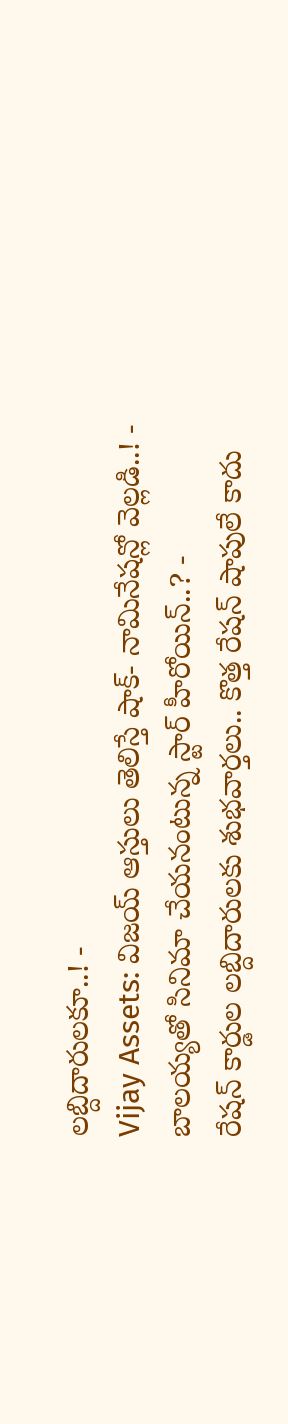లబ్దిదారులకూ..! -
Vijay Assets: విజయ్ ఆస్తులు తెలిస్తే షాక్- నామినేషన్లో వెల్లడి..! -
బాలయ్యతో సినిమా చేయనంటున్న స్టార్ హీరోయిన్..? -
రేషన్ కార్డుల లబ్దిదారులకు శుభవార్తలు.. కొత్త రేషన్ షాపులే కాదు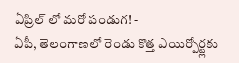ఏప్రిల్ లో మరో పండుగ! -
ఏపీ, తెలంగాణలో రెండు కొత్త ఎయిర్పోర్ట్లకు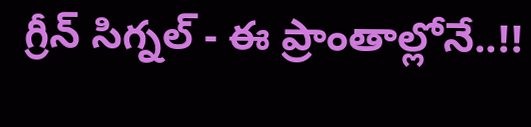గ్రీన్ సిగ్నల్ - ఈ ప్రాంతాల్లోనే..!!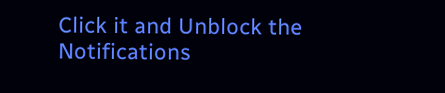Click it and Unblock the Notifications